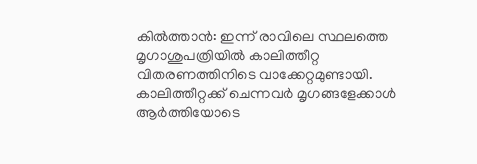കിൽത്താൻ: ഇന്ന് രാവിലെ സ്ഥലത്തെ മൃഗാശുപത്രിയിൽ കാലിത്തീറ്റ വിതരണത്തിനിടെ വാക്കേറ്റമുണ്ടായി. കാലിത്തീറ്റക്ക് ചെന്നവർ മൃഗങ്ങളേക്കാൾ ആർത്തിയോടെ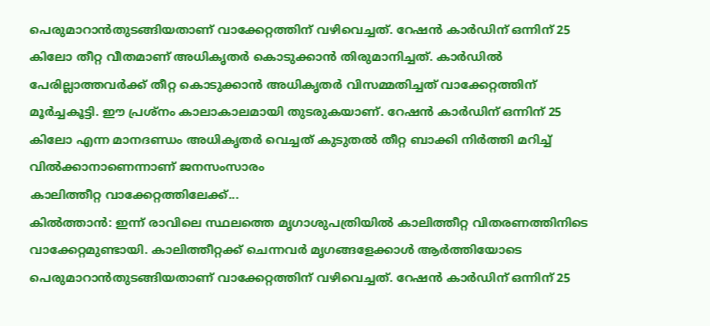പെരുമാറാൻതുടങ്ങിയതാണ് വാക്കേറ്റത്തിന് വഴിവെച്ചത്. റേഷൻ കാർഡിന് ഒന്നിന് 25 കിലോ തീറ്റ വീതമാണ് അധികൃതർ കൊടുക്കാൻ തിരുമാനിച്ചത്. കാർഡിൽ പേരില്ലാത്തവർക്ക് തീറ്റ കൊടുക്കാൻ അധികൃതർ വിസമ്മതിച്ചത് വാക്കേറ്റത്തിന് മൂർച്ചകൂട്ടി. ഈ പ്രശ്നം കാലാകാലമായി തുടരുകയാണ്. റേഷൻ കാർഡിന് ഒന്നിന് 25 കിലോ എന്ന മാനദണ്ഡം അധികൃതർ വെച്ചത് കുടുതൽ തീറ്റ ബാക്കി നിർത്തി മറിച്ച് വിൽക്കാനാണെന്നാണ് ജനസംസാരം
കാലിത്തീറ്റ വാക്കേറ്റത്തിലേക്ക്...
കിൽത്താൻ: ഇന്ന് രാവിലെ സ്ഥലത്തെ മൃഗാശുപത്രിയിൽ കാലിത്തീറ്റ വിതരണത്തിനിടെ വാക്കേറ്റമുണ്ടായി. കാലിത്തീറ്റക്ക് ചെന്നവർ മൃഗങ്ങളേക്കാൾ ആർത്തിയോടെ പെരുമാറാൻതുടങ്ങിയതാണ് വാക്കേറ്റത്തിന് വഴിവെച്ചത്. റേഷൻ കാർഡിന് ഒന്നിന് 25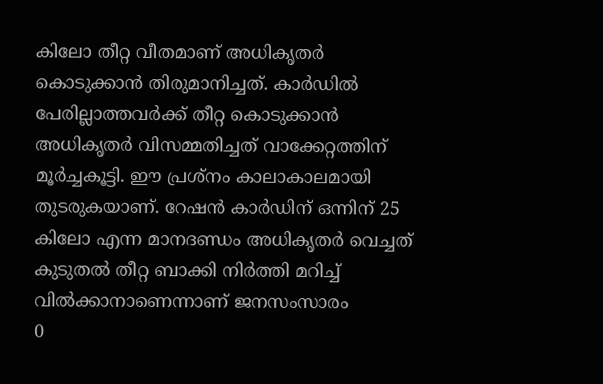കിലോ തീറ്റ വീതമാണ് അധികൃതർ കൊടുക്കാൻ തിരുമാനിച്ചത്. കാർഡിൽ പേരില്ലാത്തവർക്ക് തീറ്റ കൊടുക്കാൻ അധികൃതർ വിസമ്മതിച്ചത് വാക്കേറ്റത്തിന് മൂർച്ചകൂട്ടി. ഈ പ്രശ്നം കാലാകാലമായി തുടരുകയാണ്. റേഷൻ കാർഡിന് ഒന്നിന് 25 കിലോ എന്ന മാനദണ്ഡം അധികൃതർ വെച്ചത് കുടുതൽ തീറ്റ ബാക്കി നിർത്തി മറിച്ച് വിൽക്കാനാണെന്നാണ് ജനസംസാരം
0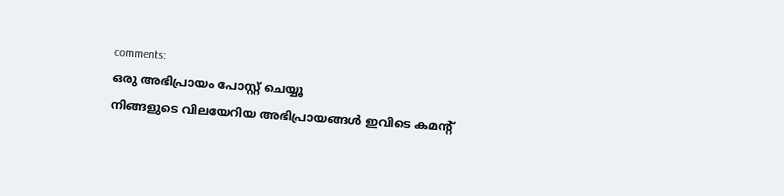comments:
ഒരു അഭിപ്രായം പോസ്റ്റ് ചെയ്യൂ
നിങ്ങളുടെ വിലയേറിയ അഭിപ്രായങ്ങൾ ഇവിടെ കമന്റ്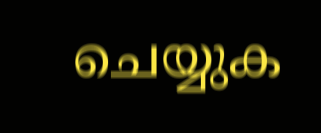ചെയ്യുക